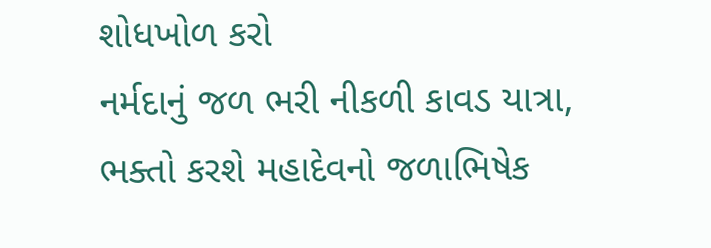શોધખોળ કરો
નર્મદાનું જળ ભરી નીકળી કાવડ યાત્રા, ભક્તો કરશે મહાદેવનો જળાભિષેક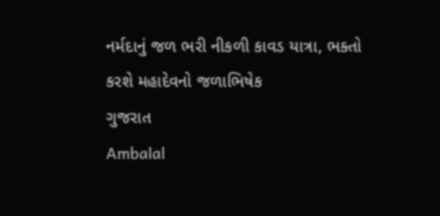નર્મદાનું જળ ભરી નીકળી કાવડ યાત્રા, ભક્તો કરશે મહાદેવનો જળાભિષેક
ગુજરાત
Ambalal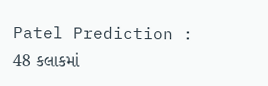Patel Prediction : 48 કલાકમાં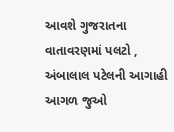આવશે ગુજરાતના વાતાવરણમાં પલટો , અંબાલાલ પટેલની આગાહી
આગળ જુઓ